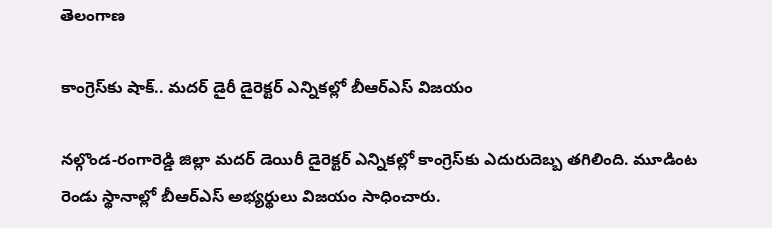తెలంగాణ

కాంగ్రెస్‌కు షాక్.. మదర్ డైరీ డైరెక్టర్ ఎన్నికల్లో బీఆర్ఎస్ విజయం

నల్గొండ-రంగారెడ్డి జిల్లా మదర్ డెయిరీ డైరెక్టర్ ఎన్నికల్లో కాంగ్రెస్‌కు ఎదురుదెబ్బ తగిలింది. మూడింట రెండు స్థానాల్లో బీఆర్ఎస్ అభ్యర్థులు విజయం సాధించారు.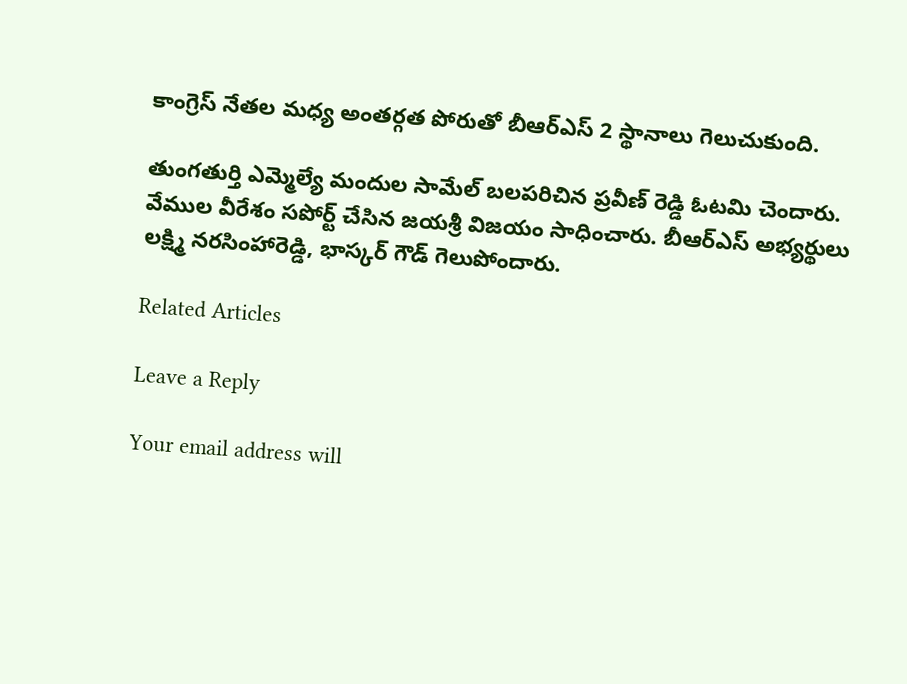కాంగ్రెస్ నేతల మధ్య అంతర్గత పోరుతో బీఆర్ఎస్ 2 స్థానాలు గెలుచుకుంది.

తుంగతుర్తి ఎమ్మెల్యే మందుల సామేల్ బలపరిచిన ప్రవీణ్ రెడ్డి ఓటమి చెందారు. వేముల వీరేశం సపోర్ట్ చేసిన జయశ్రీ విజయం సాధించారు. బీఆర్ఎస్ అభ్యర్థులు లక్ష్మి నరసింహారెడ్డి, భాస్కర్ గౌడ్ గెలుపోందారు.

Related Articles

Leave a Reply

Your email address will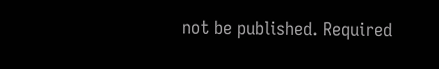not be published. Required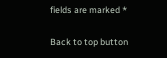fields are marked *

Back to top button